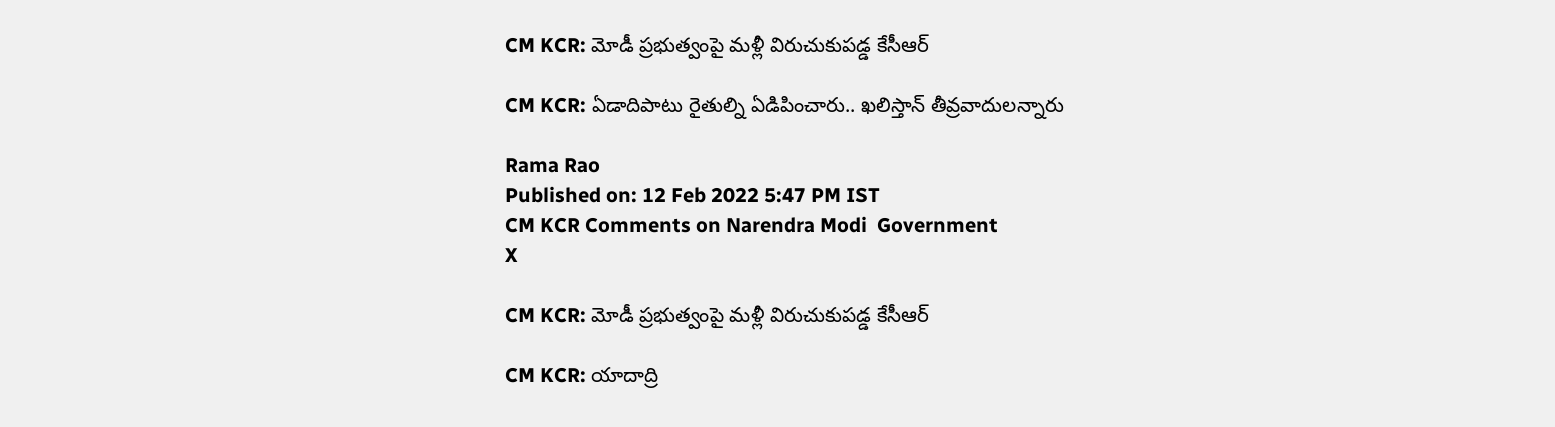CM KCR: మోడీ ప్రభుత్వంపై మళ్లీ విరుచుకుపడ్డ కేసీఆర్

CM KCR: ఏడాదిపాటు రైతుల్ని ఏడిపించారు.. ఖలిస్తాన్ తీవ్రవాదులన్నారు

Rama Rao
Published on: 12 Feb 2022 5:47 PM IST
CM KCR Comments on Narendra Modi  Government
X

CM KCR: మోడీ ప్రభుత్వంపై మళ్లీ విరుచుకుపడ్డ కేసీఆర్

CM KCR: యాదాద్రి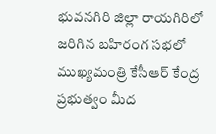భువనగిరి జిల్లా రాయగిరిలో జరిగిన బహిరంగ సభలో ముఖ్యమంత్రి కేసీఆర్ కేంద్ర ప్రభుత్వం మీద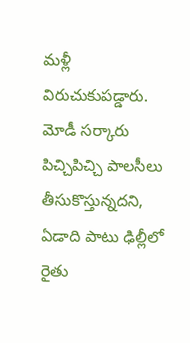మళ్లీ విరుచుకుపడ్డారు. మోడీ సర్కారు పిచ్చిపిచ్చి పాలసీలు తీసుకొస్తున్నదని, ఏడాది పాటు ఢిల్లీలో రైతు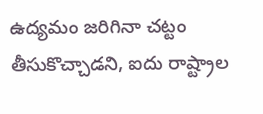ఉద్యమం జరిగినా చట్టం తీసుకొచ్చాడని, ఐదు రాష్ట్రాల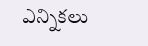ఎన్నికలు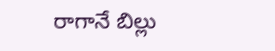రాగానే బిల్లు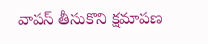వాపస్ తీసుకొని క్షమాపణ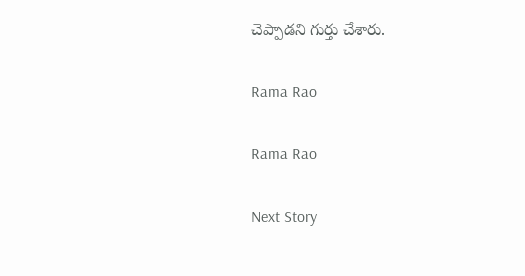చెప్పాడని గుర్తు చేశారు.

Rama Rao

Rama Rao

Next Story